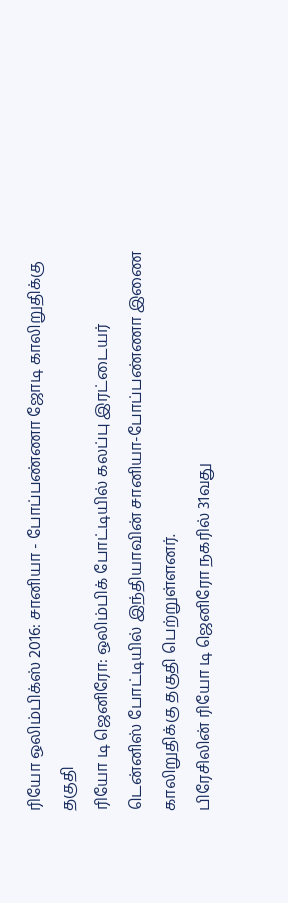ரியோ ஒலிம்பிக்ஸ் 2016: சானியா - போப்பண்ணா ஜோடி காலிறுதிக்கு தகுதி
ரியோ டி ஜெனிரோ: ஒலிம்பிக் போட்டியில் கலப்பு இரட்டையர் டென்னிஸ் போட்டியில் இந்தியாவின் சானியா-போப்பண்ணா இணை காலிறுதிக்கு தகுதி பெற்றுள்ளனர்.
பிரேசிலின் ரியோ டி ஜெனிரோ நகரில் 31வது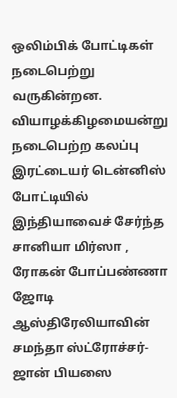ஒலிம்பிக் போட்டிகள் நடைபெற்று வருகின்றன. வியாழக்கிழமையன்று நடைபெற்ற கலப்பு இரட்டையர் டென்னிஸ் போட்டியில் இந்தியாவைச் சேர்ந்த சானியா மிர்ஸா , ரோகன் போப்பண்ணா ஜோடி ஆஸ்திரேலியாவின் சமந்தா ஸ்ட்ரோச்சர்-ஜான் பியஸை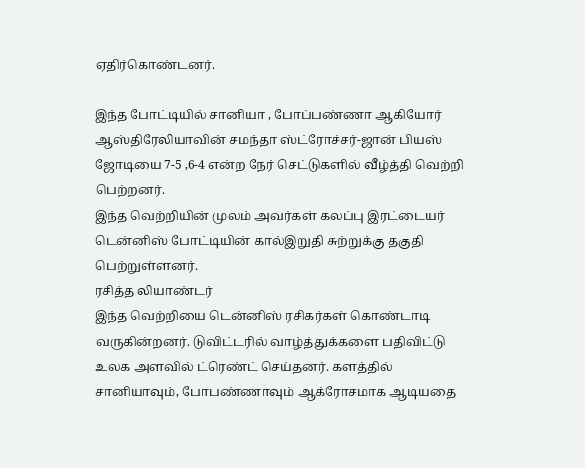ஏதிர்கொண்டனர்.

இந்த போட்டியில் சானியா , போப்பண்ணா ஆகியோர் ஆஸ்திரேலியாவின் சமந்தா ஸ்ட்ரோச்சர்-ஜான் பியஸ் ஜோடியை 7-5 ,6-4 என்ற நேர் செட்டுகளில் வீழ்த்தி வெற்றி பெற்றனர்.
இந்த வெற்றியின் முலம் அவர்கள் கலப்பு இரட்டையர் டென்னிஸ் போட்டியின் கால்இறுதி சுற்றுக்கு தகுதி பெற்றுள்ளனர்.
ரசித்த லியாண்டர்
இந்த வெற்றியை டென்னிஸ் ரசிகர்கள் கொண்டாடி வருகின்றனர். டுவிட்டரில் வாழ்த்துக்களை பதிவிட்டு உலக அளவில் ட்ரெண்ட் செய்தனர். களத்தில் சானியாவும், போபண்ணாவும் ஆக்ரோசமாக ஆடியதை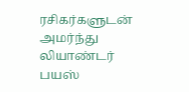ரசிகர்களுடன் அமர்ந்து லியாண்டர் பயஸ்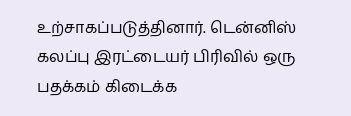உற்சாகப்படுத்தினார். டென்னிஸ் கலப்பு இரட்டையர் பிரிவில் ஒரு பதக்கம் கிடைக்க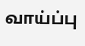வாய்ப்பு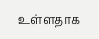உள்ளதாக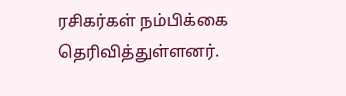ரசிகர்கள் நம்பிக்கை தெரிவித்துள்ளனர்.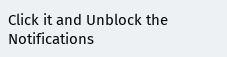Click it and Unblock the Notifications